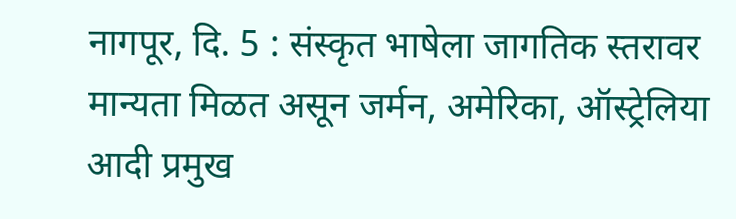नागपूर, दि. 5 : संस्कृत भाषेला जागतिक स्तरावर मान्यता मिळत असून जर्मन, अमेरिका, ऑस्ट्रेलिया आदी प्रमुख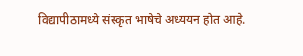विद्यापीठामध्ये संस्कृत भाषेचे अध्ययन होत आहे.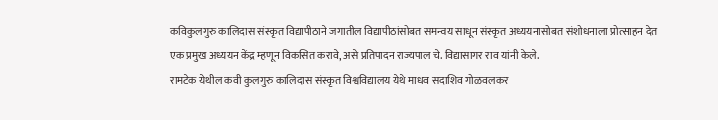कविकुलगुरु कालिदास संस्कृत विद्यापीठाने जगातील विद्यापीठांसोबत समन्वय साधून संस्कृत अध्ययनासोबत संशोधनाला प्रोत्साहन देत एक प्रमुख अध्ययन केंद्र म्हणून विकसित करावे, असे प्रतिपादन राज्यपाल चे. विद्यासागर राव यांनी केले.
रामटेक येथील कवी कुलगुरु कालिदास संस्कृत विश्वविद्यालय येथे माधव सदाशिव गोळवलकर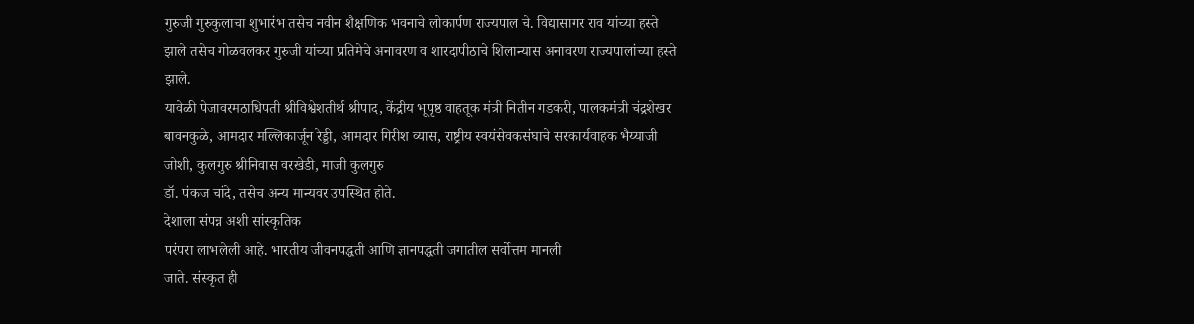गुरुजी गुरुकुलाचा शुभारंभ तसेच नवीन शैक्षणिक भवनाचे लोकार्पण राज्यपाल चे. विद्यासागर राव यांच्या हस्ते झाले तसेच गोळवलकर गुरुजी यांच्या प्रतिमेचे अनावरण व शारदापीठाचे शिलान्यास अनावरण राज्यपालांच्या हस्ते झाले.
यावेळी पेजावरमठाधिपती श्रीविश्वेशतीर्थ श्रीपाद, केंद्रीय भूपृष्ठ वाहतूक मंत्री नितीन गडकरी, पालकमंत्री चंद्रशेखर बावनकुळे, आमदार मल्लिकार्जून रेड्डी, आमदार गिरीश व्यास, राष्ट्रीय स्वयंसेवकसंघाचे सरकार्यवाहक भैय्याजी जोशी, कुलगुरु श्रीनिवास वरखेडी, माजी कुलगुरु
डॉ. पंकज चांदे, तसेच अन्य मान्यवर उपस्थित होते.
देशाला संपन्न अशी सांस्कृतिक
परंपरा लाभलेली आहे. भारतीय जीवनपद्धती आणि ज्ञानपद्धती जगातील सर्वोत्तम मानली
जाते. संस्कृत ही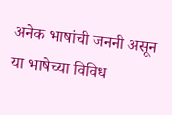अनेक भाषांची जननी असून या भाषेच्या विविध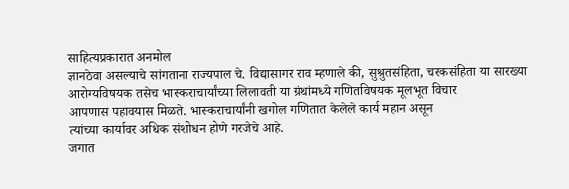साहित्यप्रकारात अनमोल
ज्ञानठेवा असल्याचे सांगताना राज्यपाल चे. विद्यासागर राव म्हणाले की, सुश्रुतसंहिता, चरकसंहिता या सारख्या
आरोग्यविषयक तसेच भास्कराचार्यांच्या लिलावती या ग्रंथांमध्ये गणितविषयक मूलभूत विचार
आपणास पहावयास मिळते. भास्कराचार्यांनी खगोल गणितात केलेले कार्य महान असून
त्यांच्या कार्यावर अधिक संशोधन होणे गरजेचे आहे.
जगात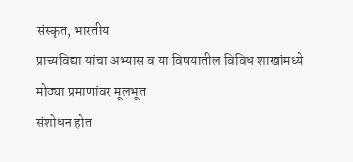संस्कृत, भारतीय
प्राच्यविद्या यांचा अभ्यास व या विषयातील विविध शाखांमध्ये मोठ्या प्रमाणांवर मूलभूत
संशोधन होत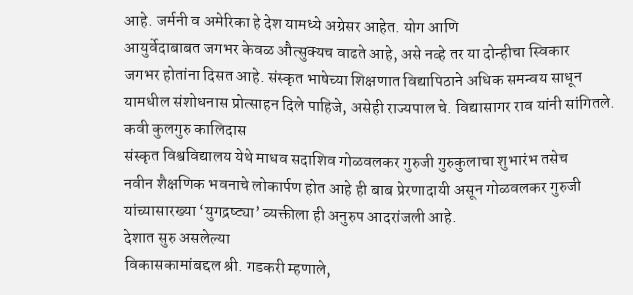आहे. जर्मनी व अमेरिका हे देश यामध्ये अग्रेसर आहेत. योग आणि
आयुर्वेदाबाबत जगभर केवळ औत्सुक्यच वाढते आहे, असे नव्हे तर या दोन्हीचा स्विकार
जगभर होतांना दिसत आहे. संस्कृत भाषेच्या शिक्षणात विद्यापिठाने अधिक समन्वय साधून
यामधील संशोधनास प्रोत्साहन दिले पाहिजे, असेही राज्यपाल चे. विद्यासागर राव यांनी सांगितले.
कवी कुलगुरु कालिदास
संस्कृत विश्वविद्यालय येथे माधव सदाशिव गोळवलकर गुरुजी गुरुकुलाचा शुभारंभ तसेच
नवीन शैक्षणिक भवनाचे लोकार्पण होत आहे ही बाब प्रेरणादायी असून गोळवलकर गुरुजी
यांच्यासारख्या ‘युगद्रष्ट्या’ व्यक्तीला ही अनुरुप आदरांजली आहे.
देशात सुरु असलेल्या
विकासकामांबद्दल श्री. गडकरी म्हणाले,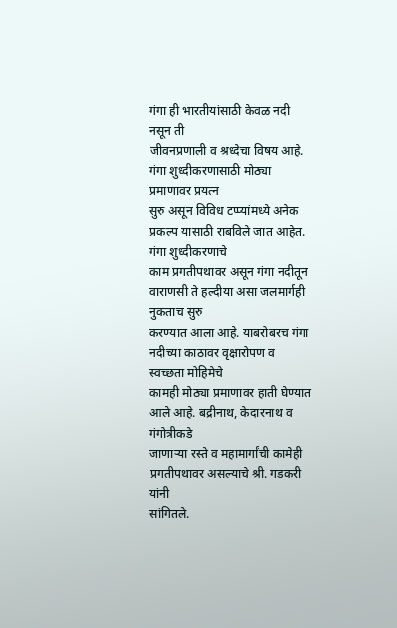गंगा ही भारतीयांसाठी केवळ नदी नसून ती
जीवनप्रणाली व श्रध्देचा विषय आहे. गंगा शुध्दीकरणासाठी मोठ्या प्रमाणावर प्रयत्न
सुरु असून विविध टप्प्यांमध्ये अनेक प्रकल्प यासाठी राबविले जात आहेत. गंगा शुध्दीकरणाचे
काम प्रगतीपथावर असून गंगा नदीतून वाराणसी ते हल्दीया असा जलमार्गही नुकताच सुरु
करण्यात आला आहे. याबरोबरच गंगा नदीच्या काठावर वृक्षारोपण व स्वच्छता मोहिमेचे
कामही मोठ्या प्रमाणावर हाती घेण्यात आले आहे. बद्रीनाथ, केदारनाथ व गंगोत्रीकडे
जाणाऱ्या रस्ते व महामार्गांची कामेही प्रगतीपथावर असल्याचे श्री. गडकरी यांनी
सांगितले.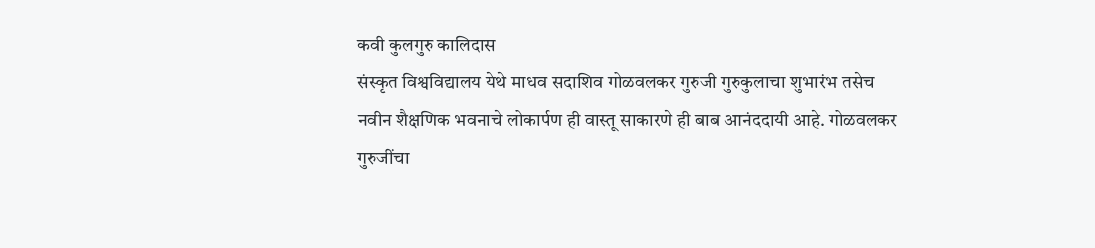कवी कुलगुरु कालिदास
संस्कृत विश्वविद्यालय येथे माधव सदाशिव गोळवलकर गुरुजी गुरुकुलाचा शुभारंभ तसेच
नवीन शैक्षणिक भवनाचे लोकार्पण ही वास्तू साकारणे ही बाब आनंददायी आहे. गोळवलकर
गुरुजींचा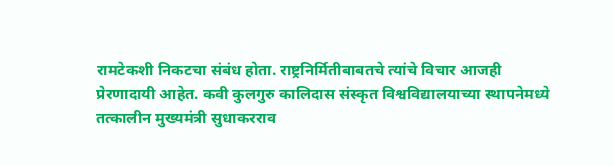रामटेकशी निकटचा संबंध होता. राष्ट्रनिर्मितीबाबतचे त्यांचे विचार आजही
प्रेरणादायी आहेत. कवी कुलगुरु कालिदास संस्कृत विश्वविद्यालयाच्या स्थापनेमध्ये
तत्कालीन मुख्यमंत्री सुधाकरराव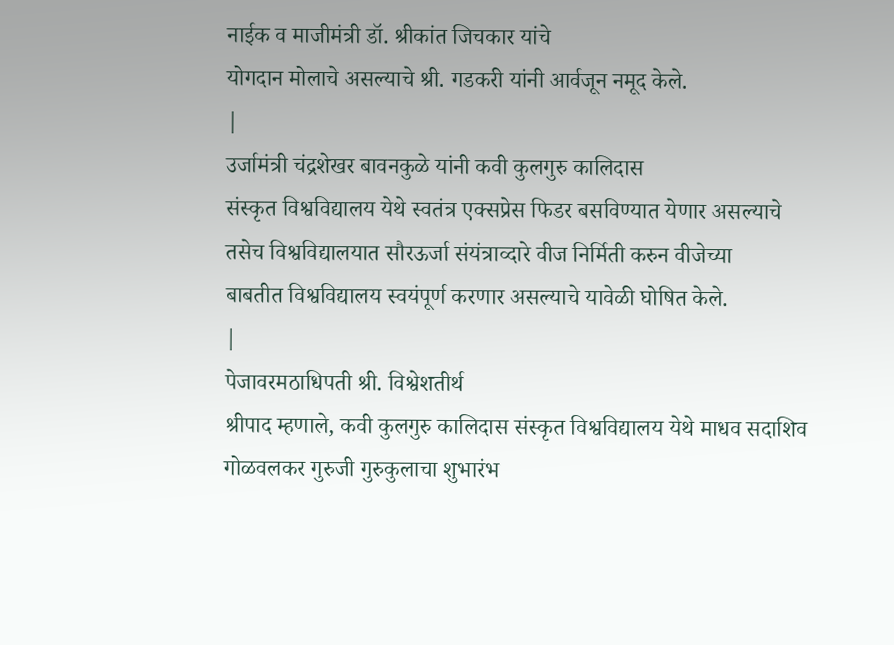नाईक व माजीमंत्री डॉ. श्रीकांत जिचकार यांचे
योगदान मोलाचे असल्याचे श्री. गडकरी यांनी आर्वजून नमूद केले.
|
उर्जामंत्री चंद्रशेखर बावनकुळे यांनी कवी कुलगुरु कालिदास
संस्कृत विश्वविद्यालय येथे स्वतंत्र एक्सप्रेस फिडर बसविण्यात येणार असल्याचे
तसेच विश्वविद्यालयात सौरऊर्जा संयंत्राव्दारे वीज निर्मिती करुन वीजेच्या
बाबतीत विश्वविद्यालय स्वयंपूर्ण करणार असल्याचे यावेळी घोषित केले.
|
पेजावरमठाधिपती श्री. विश्वेशतीर्थ
श्रीपाद म्हणाले, कवी कुलगुरु कालिदास संस्कृत विश्वविद्यालय येथे माधव सदाशिव
गोळवलकर गुरुजी गुरुकुलाचा शुभारंभ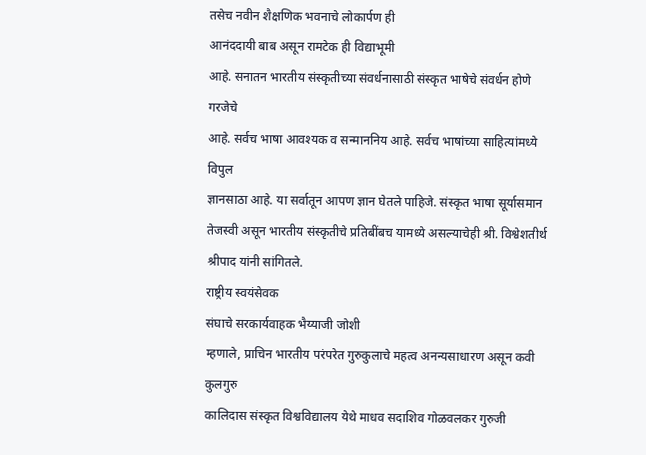तसेच नवीन शैक्षणिक भवनाचे लोकार्पण ही
आनंददायी बाब असून रामटेक ही विद्याभूमी
आहे. सनातन भारतीय संस्कृतीच्या संवर्धनासाठी संस्कृत भाषेचे संवर्धन होणे गरजेचे
आहे. सर्वच भाषा आवश्यक व सन्माननिय आहे. सर्वच भाषांच्या साहित्यांमध्ये विपुल
ज्ञानसाठा आहे. या सर्वातून आपण ज्ञान घेतले पाहिजे. संस्कृत भाषा सूर्यासमान
तेजस्वी असून भारतीय संस्कृतीचे प्रतिबींबच यामध्ये असल्याचेही श्री. विश्वेशतीर्थ
श्रीपाद यांनी सांगितले.
राष्ट्रीय स्वयंसेवक
संघाचे सरकार्यवाहक भैय्याजी जोशी
म्हणाले, प्राचिन भारतीय परंपरेत गुरुकुलाचे महत्व अनन्यसाधारण असून कवी कुलगुरु
कालिदास संस्कृत विश्वविद्यालय येथे माधव सदाशिव गोळवलकर गुरुजी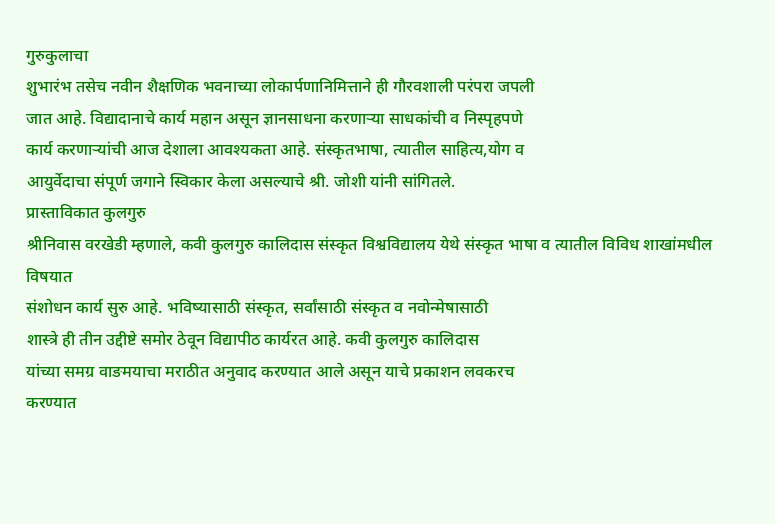गुरुकुलाचा
शुभारंभ तसेच नवीन शैक्षणिक भवनाच्या लोकार्पणानिमित्ताने ही गौरवशाली परंपरा जपली
जात आहे. विद्यादानाचे कार्य महान असून ज्ञानसाधना करणाऱ्या साधकांची व निस्पृहपणे
कार्य करणाऱ्यांची आज देशाला आवश्यकता आहे. संस्कृतभाषा, त्यातील साहित्य,योग व
आयुर्वेदाचा संपूर्ण जगाने स्विकार केला असल्याचे श्री. जोशी यांनी सांगितले.
प्रास्ताविकात कुलगुरु
श्रीनिवास वरखेडी म्हणाले, कवी कुलगुरु कालिदास संस्कृत विश्वविद्यालय येथे संस्कृत भाषा व त्यातील विविध शाखांमधील विषयात
संशोधन कार्य सुरु आहे. भविष्यासाठी संस्कृत, सर्वांसाठी संस्कृत व नवोन्मेषासाठी
शास्त्रे ही तीन उद्दीष्टे समोर ठेवून विद्यापीठ कार्यरत आहे. कवी कुलगुरु कालिदास
यांच्या समग्र वाङमयाचा मराठीत अनुवाद करण्यात आले असून याचे प्रकाशन लवकरच
करण्यात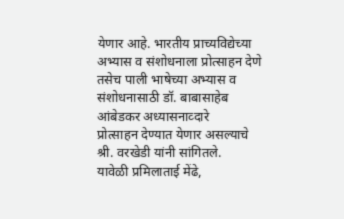येणार आहे. भारतीय प्राच्यविद्येच्या अभ्यास व संशोधनाला प्रोत्साहन देणे
तसेच पाली भाषेच्या अभ्यास व संशोधनासाठी डॉ. बाबासाहेब आंबेडकर अध्यासनाव्दारे
प्रोत्साहन देण्यात येणार असल्याचे श्री. वरखेडी यांनी सांगितले.
यावेळी प्रमिलाताई मेंढे,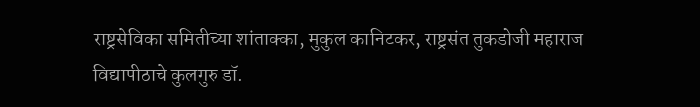राष्ट्रसेविका समितीच्या शांताक्का, मुकुल कानिटकर, राष्ट्रसंत तुकडोजी महाराज
विद्यापीठाचे कुलगुरु डॉ.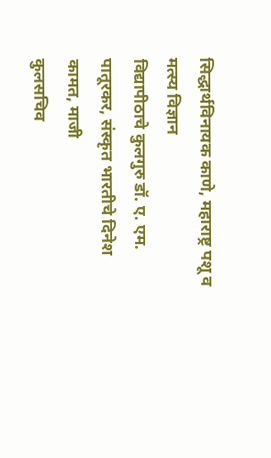सिद्धार्थविनायक काणे, महाराष्ट्र पशू व मत्स्य विज्ञान
विद्यापीठाचे कुलगुरु डॉ. ए. एम. पातूरकर, संस्कृत भारतीचे दिनेश कामत, माजी
कुलसचिव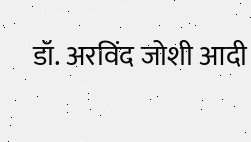डॉ. अरविंद जोशी आदी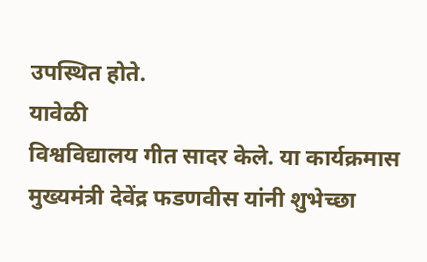उपस्थित होते.
यावेळी
विश्वविद्यालय गीत सादर केले. या कार्यक्रमास
मुख्यमंत्री देवेंद्र फडणवीस यांनी शुभेच्छा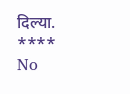दिल्या.
****
No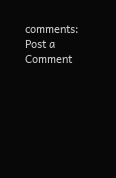comments:
Post a Comment